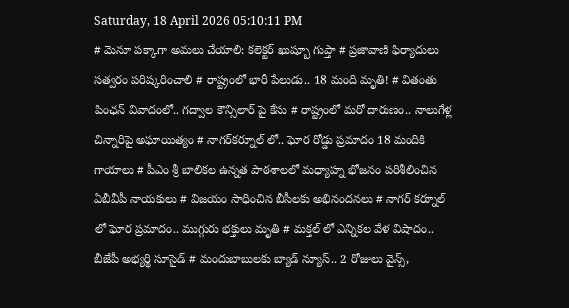Saturday, 18 April 2026 05:10:11 PM
# మెనూ పక్కాగా అమలు చేయాలి: కలెక్టర్ ఖుష్బూ గుప్తా # ప్రజావాణి ఫిర్యాదులు సత్వరం పరిష్కరించాలి # రాష్ట్రంలో భారీ పేలుడు.. 18 మంది మృతి! # వితంతు పింఛన్ వివాదంలో.. గద్వాల కౌన్సిలార్ పై కేసు # రాష్ట్రంలో మరో దారుణం.. నాలుగేళ్ల చిన్నారిపై అఘాయిత్యం # నాగర్‌కర్నూల్ లో.. ఘోర రోడ్డు ప్రమాదం 18 మందికి గాయాలు # పీఎం శ్రీ బాలికల ఉన్నత పాఠశాలలో మధ్యాహ్న భోజనం పరిశీలించిన ఏబీవీపీ నాయకులు # విజయం సాధించిన బీసీలకు అభినందనలు # నాగర్ కర్నూల్ లో ఘోర ప్రమాదం.. ముగ్గురు భక్తులు మృతి # మక్తల్ లో ఎన్నికల వేళ విషాదం.. బీజేపీ అభ్యర్థి సూసైడ్ # మందుబాబులకు బ్యాడ్ న్యూస్.. 2 రోజులు వైన్స్,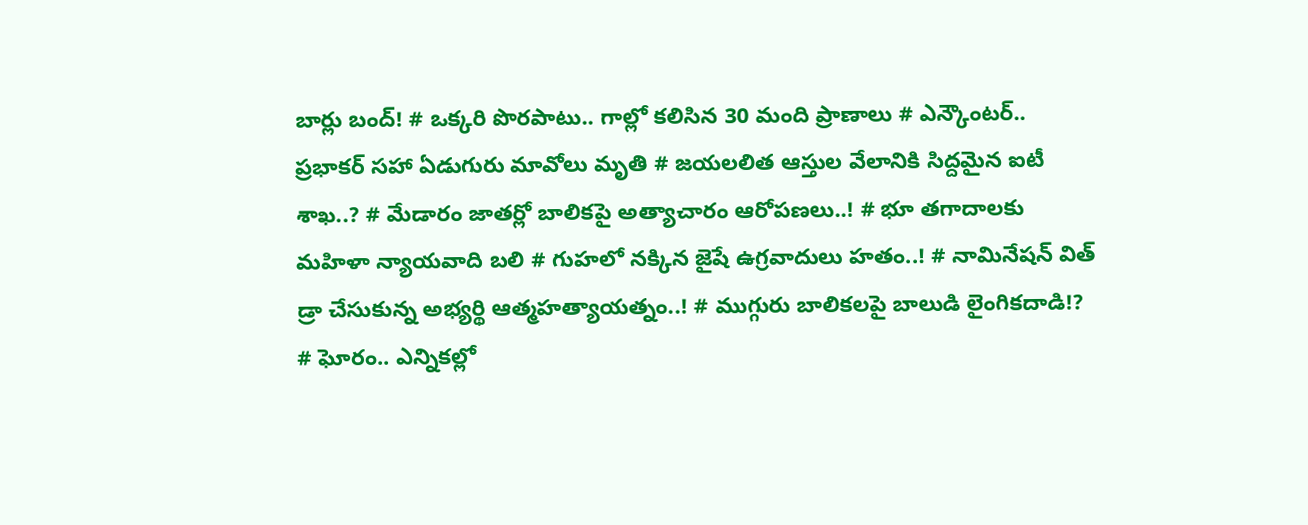బార్లు బంద్! # ఒక్కరి పొరపాటు.. గాల్లో కలిసిన 30 మంది ప్రాణాలు # ఎన్కౌంటర్.. ప్రభాకర్ సహా ఏడుగురు మావోలు మృతి # జయలలిత ఆస్తుల వేలానికి సిద్దమైన ఐటీ శాఖ..? # మేడారం జాతర్లో బాలికపై అత్యాచారం ఆరోపణలు..! # భూ తగాదాలకు మహిళా న్యాయవాది బలి # గుహలో నక్కిన జైషే ఉగ్రవాదులు హతం..! # నామినేషన్ విత్ డ్రా చేసుకున్న అభ్యర్థి ఆత్మహత్యాయత్నం..! # ముగ్గురు బాలికలపై బాలుడి లైంగికదాడి!? # ఘోరం.. ఎన్నికల్లో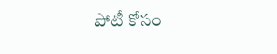పోటీ కోసం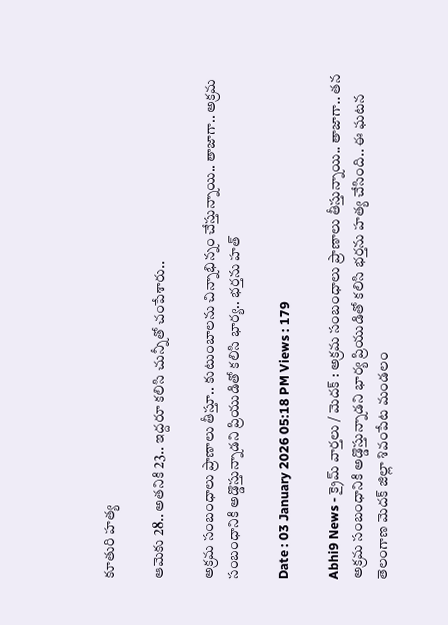కూతురి హత్య

ఆమెకు 28.. అతనికి 23.. ఇద్దరూ కలిసి చున్నీతో చంపేశారు..

అక్రమ సంబంధాలు ప్రాణాలు తీస్తూ.. కుటుంబాలను చిన్నాభిన్నం చేస్తున్నాయి.. తాజాగా.. అక్రమ సంబంధానికి అడ్డొస్తున్నాడని ప్రియుడితో కలిసి భార్య.. భర్తను హత్

Date : 03 January 2026 05:18 PM Views : 179

Abhi9 News - క్రైమ్ వార్తలు / మెదక్ : అక్రమ సంబంధాలు ప్రాణాలు తీస్తున్నాయి.. తాజాగా.. తన అక్రమ సంబంధానికి అడ్డొస్తున్నాడని భార్య ప్రియుడితో కలిసి భర్తను హత్య చేసింది.. ఈ ఘటన తెలంగాణ మెదక్‌ జిల్లా శివంపేట మండలం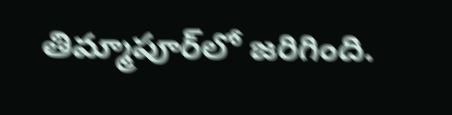తిమ్మాపూర్‌లో జరిగింది.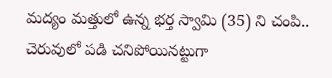మద్యం మత్తులో ఉన్న భర్త స్వామి (35) ని చంపి.. చెరువులో పడి చనిపోయినట్టుగా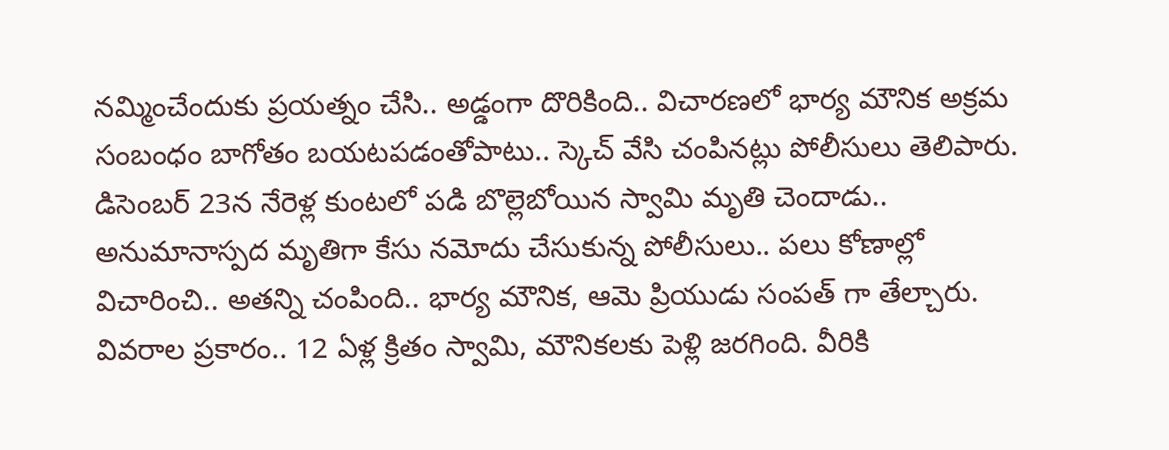నమ్మించేందుకు ప్రయత్నం చేసి.. అడ్డంగా దొరికింది.. విచారణలో భార్య మౌనిక అక్రమ సంబంధం బాగోతం బయటపడంతోపాటు.. స్కెచ్ వేసి చంపినట్లు పోలీసులు తెలిపారు. డిసెంబర్ 23న నేరెళ్ల కుంటలో పడి బొల్లెబోయిన స్వామి మృతి చెందాడు.. అనుమానాస్పద మృతిగా కేసు నమోదు చేసుకున్న పోలీసులు.. పలు కోణాల్లో విచారించి.. అతన్ని చంపింది.. భార్య మౌనిక, ఆమె ప్రియుడు సంపత్ గా తేల్చారు. వివరాల ప్రకారం.. 12 ఏళ్ల క్రితం స్వామి, మౌనికలకు పెళ్లి జరగింది. వీరికి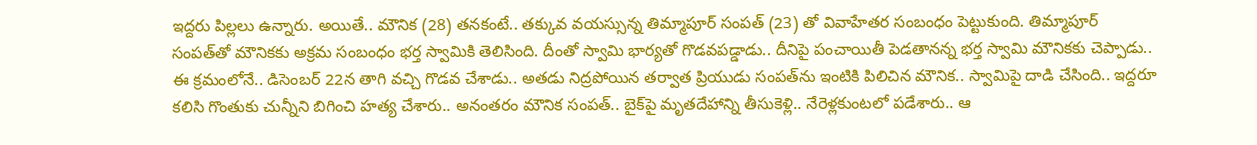ఇద్దరు పిల్లలు ఉన్నారు. అయితే.. మౌనిక (28) తనకంటే.. తక్కువ వయస్సున్న తిమ్మాపూర్‌ సంపత్ (23) తో వివాహేతర సంబంధం పెట్టుకుంది. తిమ్మాపూర్‌ సంపత్‌తో మౌనికకు అక్రమ సంబంధం భర్త స్వామికి తెలిసింది. దీంతో స్వామి భార్యతో గొడవపడ్డాడు.. దీనిపై పంచాయితీ పెడతానన్న భర్త స్వామి మౌనికకు చెప్పాడు.. ఈ క్రమంలోనే.. డిసెంబర్‌ 22న తాగి వచ్చి గొడవ చేశాడు.. అతడు నిద్రపోయిన తర్వాత ప్రియుడు సంపత్‌ను ఇంటికి పిలిచిన మౌనిక.. స్వామిపై దాడి చేసింది.. ఇద్దరూ కలిసి గొంతుకు చున్నీని బిగించి హత్య చేశారు.. అనంతరం మౌనిక సంపత్.. బైక్‌పై మృతదేహాన్ని తీసుకెళ్లి.. నేరెళ్లకుంటలో పడేశారు.. ఆ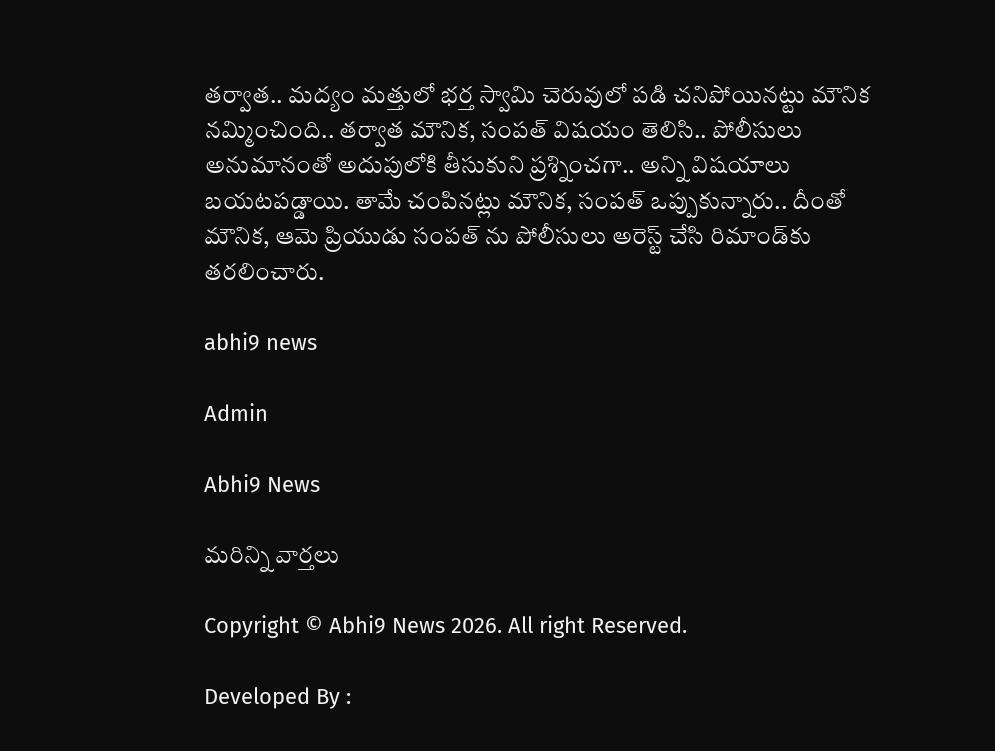తర్వాత.. మద్యం మత్తులో భర్త స్వామి చెరువులో పడి చనిపోయినట్టు మౌనిక నమ్మించింది.. తర్వాత మౌనిక, సంపత్‌ విషయం తెలిసి.. పోలీసులు అనుమానంతో అదుపులోకి తీసుకుని ప్రశ్నించగా.. అన్ని విషయాలు బయటపడ్డాయి. తామే చంపినట్లు మౌనిక, సంపత్ ఒప్పుకున్నారు.. దీంతో మౌనిక, ఆమె ప్రియుడు సంపత్ ను పోలీసులు అరెస్ట్ చేసి రిమాండ్‌కు తరలించారు.

abhi9 news

Admin

Abhi9 News

మరిన్ని వార్తలు

Copyright © Abhi9 News 2026. All right Reserved.

Developed By :